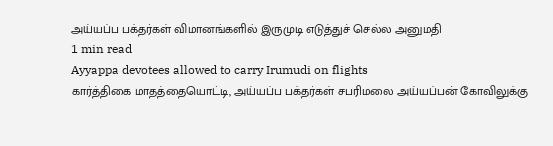அய்யப்ப பக்தர்கள் விமானங்களில் இருமுடி எடுத்துச் செல்ல அனுமதி
1 min read
Ayyappa devotees allowed to carry Irumudi on flights
கார்த்திகை மாதத்தையொட்டி, அய்யப்ப பக்தர்கள் சபரிமலை அய்யப்பன் கோவிலுக்கு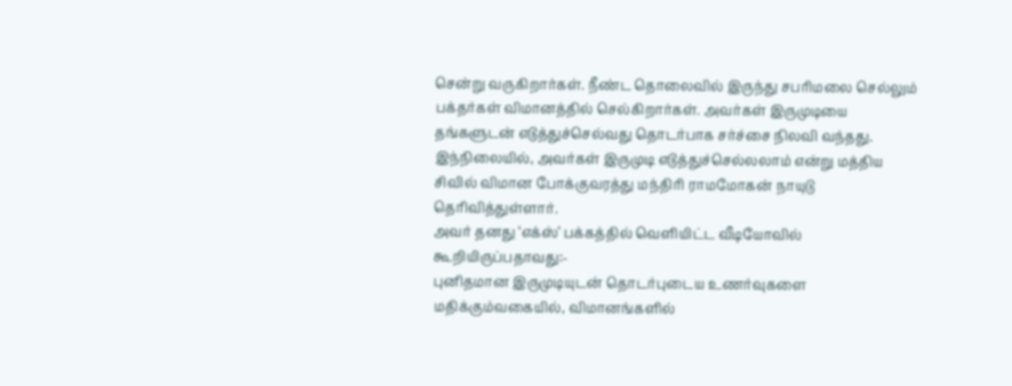சென்று வருகிறார்கள். நீண்ட தொலைவில் இருந்து சபரிமலை செல்லும் பக்தர்கள் விமானத்தில் செல்கிறார்கள். அவர்கள் இருமுடியை தங்களுடன் எடுத்துச்செல்வது தொடர்பாக சர்ச்சை நிலவி வந்தது.
இந்நிலையில், அவர்கள் இருமுடி எடுத்துச்செல்லலாம் என்று மத்திய சிவில் விமான போக்குவரத்து மந்திரி ராமமோகன் நாயுடு தெரிவித்துள்ளார்.
அவர் தனது ‘எக்ஸ்’ பக்கத்தில் வெளியிட்ட வீடியோவில் கூறியிருப்பதாவது:-
புனிதமான இருமுடியுடன் தொடர்புடைய உணர்வுகளை மதிக்கும்வகையில், விமானங்களில்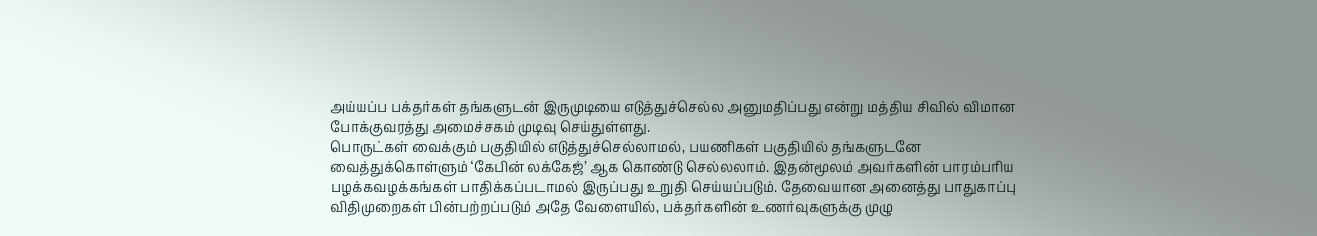அய்யப்ப பக்தர்கள் தங்களுடன் இருமுடியை எடுத்துச்செல்ல அனுமதிப்பது என்று மத்திய சிவில் விமான போக்குவரத்து அமைச்சகம் முடிவு செய்துள்ளது.
பொருட்கள் வைக்கும் பகுதியில் எடுத்துச்செல்லாமல், பயணிகள் பகுதியில் தங்களுடனே வைத்துக்கொள்ளும் ‘கேபின் லக்கேஜ்’ ஆக கொண்டு செல்லலாம். இதன்மூலம் அவர்களின் பாரம்பரிய பழக்கவழக்கங்கள் பாதிக்கப்படாமல் இருப்பது உறுதி செய்யப்படும். தேவையான அனைத்து பாதுகாப்பு விதிமுறைகள் பின்பற்றப்படும் அதே வேளையில், பக்தர்களின் உணர்வுகளுக்கு முழு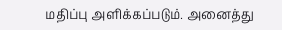மதிப்பு அளிக்கப்படும். அனைத்து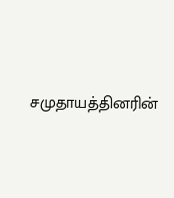சமுதாயத்தினரின்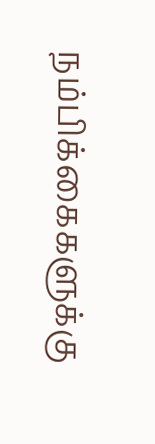நம்பிக்கைகளுக்கு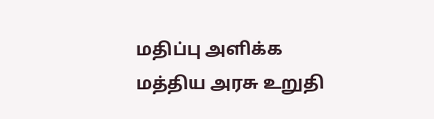மதிப்பு அளிக்க மத்திய அரசு உறுதி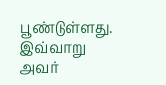பூண்டுள்ளது.
இவ்வாறு அவர்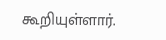கூறியுள்ளார்.